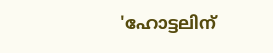'ഹോട്ടലിന്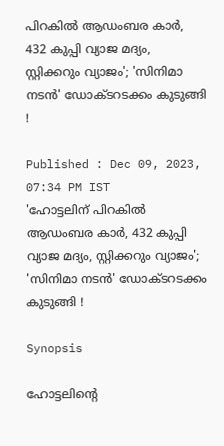പിറകിൽ ആഡംബര കാർ, 432 കുപ്പി വ്യാജ മദ്യം, സ്റ്റിക്കറും വ്യാജം'; 'സിനിമാ നടൻ' ഡോക്ടറടക്കം കുടുങ്ങി !

Published : Dec 09, 2023, 07:34 PM IST
'ഹോട്ടലിന് പിറകിൽ ആഡംബര കാർ, 432 കുപ്പി വ്യാജ മദ്യം, സ്റ്റിക്കറും വ്യാജം'; 'സിനിമാ നടൻ' ഡോക്ടറടക്കം കുടുങ്ങി !

Synopsis

ഹോട്ടലിന്‍റെ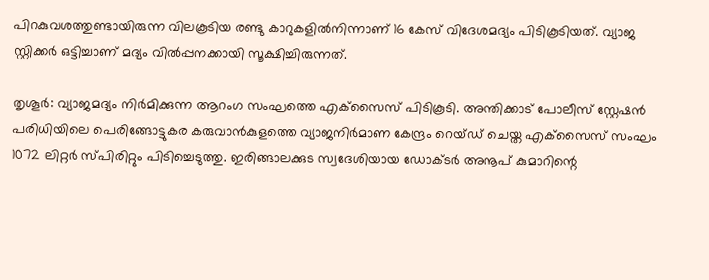പിറകുവശത്തുണ്ടായിരുന്ന വിലകൂടിയ രണ്ടു കാറുകളില്‍നിന്നാണ് 16 കേസ് വിദേശമദ്യം പിടികൂടിയത്. വ്യാജ സ്റ്റിക്കര്‍ ഒട്ടിച്ചാണ് മദ്യം വില്‍പ്പനക്കായി സൂക്ഷിച്ചിരുന്നത്.

തൃശൂര്‍: വ്യാജമദ്യം നിര്‍മിക്കുന്ന ആറംഗ സംഘത്തെ എക്‌സൈസ് പിടികൂടി. അന്തിക്കാട് പോലീസ് സ്റ്റേഷന്‍ പരിധിയിലെ പെരിങ്ങോട്ടുകര കരുവാന്‍കുളത്തെ വ്യാജനിര്‍മാണ കേന്ദ്രം റെയ്ഡ് ചെയ്ത എക്‌സൈസ് സംഘം 1072 ലിറ്റര്‍ സ്പിരിറ്റും പിടിച്ചെടുത്തു. ഇരിങ്ങാലക്കുട സ്വദേശിയായ ഡോക്ടര്‍ അനൂപ് കുമാറിന്റെ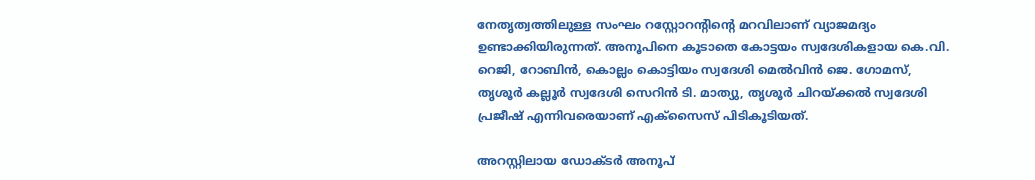നേതൃത്വത്തിലുള്ള സംഘം റസ്റ്റോറന്റിന്റെ മറവിലാണ് വ്യാജമദ്യം ഉണ്ടാക്കിയിരുന്നത്. അനൂപിനെ കൂടാതെ കോട്ടയം സ്വദേശികളായ കെ.വി. റെജി, റോബിന്‍, കൊല്ലം കൊട്ടിയം സ്വദേശി മെല്‍വിന്‍ ജെ. ഗോമസ്, തൃശൂര്‍ കല്ലൂര്‍ സ്വദേശി സെറിന്‍ ടി. മാത്യു, തൃശൂര്‍ ചിറയ്ക്കല്‍ സ്വദേശി പ്രജീഷ് എന്നിവരെയാണ് എക്‌സൈസ് പിടികൂടിയത്.

അറസ്റ്റിലായ ഡോക്ടര്‍ അനൂപ്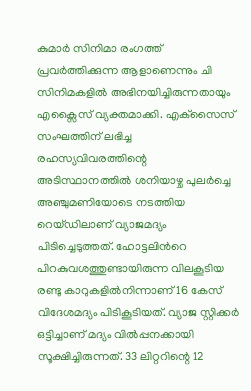കുമാർ സിനിമാ രംഗത്ത് പ്രവർത്തിക്കുന്ന ആളാണെന്നും ചി സിനിമകളിൽ അഭിനയിച്ചിരുന്നതായും എക്സൈസ് വ്യക്തമാക്കി. എക്‌സൈസ് സംഘത്തിന് ലഭിച്ച രഹസ്യവിവരത്തിന്റെ അടിസ്ഥാനത്തില്‍ ശനിയാഴ്ച പുലര്‍ച്ചെ അഞ്ചുമണിയോടെ നടത്തിയ റെയ്ഡിലാണ് വ്യാജമദ്യം പിടിച്ചെടുത്തത്. ഹോട്ടലിന്‍റെ പിറകുവശത്തുണ്ടായിരുന്ന വിലകൂടിയ രണ്ടു കാറുകളില്‍നിന്നാണ് 16 കേസ് വിദേശമദ്യം പിടികൂടിയത്. വ്യാജ സ്റ്റിക്കര്‍ ഒട്ടിച്ചാണ് മദ്യം വില്‍പ്പനക്കായി സൂക്ഷിച്ചിരുന്നത്. 33 ലിറ്ററിന്റെ 12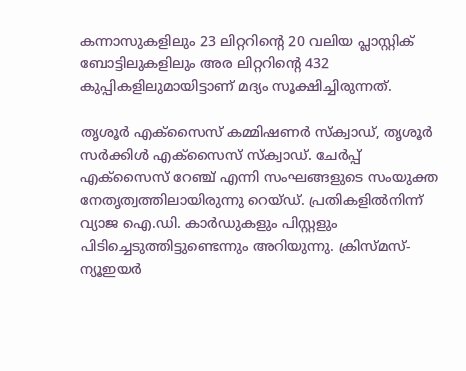കന്നാസുകളിലും 23 ലിറ്ററിന്റെ 20 വലിയ പ്ലാസ്റ്റിക് ബോട്ടിലുകളിലും അര ലിറ്ററിന്റെ 432 കുപ്പികളിലുമായിട്ടാണ് മദ്യം സൂക്ഷിച്ചിരുന്നത്.

തൃശൂര്‍ എക്‌സൈസ് കമ്മിഷണര്‍ സ്‌ക്വാഡ്, തൃശൂര്‍ സര്‍ക്കിള്‍ എക്‌സൈസ് സ്‌ക്വാഡ്. ചേര്‍പ്പ് എക്‌സൈസ് റേഞ്ച് എന്നി സംഘങ്ങളുടെ സംയുക്ത നേതൃത്വത്തിലായിരുന്നു റെയ്ഡ്. പ്രതികളില്‍നിന്ന് വ്യാജ ഐ.ഡി. കാര്‍ഡുകളും പിസ്റ്റളും പിടിച്ചെടുത്തിട്ടുണ്ടെന്നും അറിയുന്നു. ക്രിസ്മസ്-ന്യൂഇയര്‍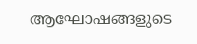ആഘോഷങ്ങളുടെ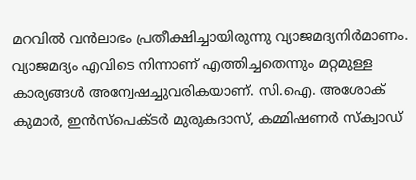മറവില്‍ വന്‍ലാഭം പ്രതീക്ഷിച്ചായിരുന്നു വ്യാജമദ്യനിര്‍മാണം.  വ്യാജമദ്യം എവിടെ നിന്നാണ് എത്തിച്ചതെന്നും മറ്റമുള്ള കാര്യങ്ങള്‍ അന്വേഷച്ചുവരികയാണ്. സി.ഐ. അശോക് കുമാര്‍, ഇന്‍സ്‌പെക്ടര്‍ മുരുകദാസ്, കമ്മിഷണര്‍ സ്‌ക്വാഡ്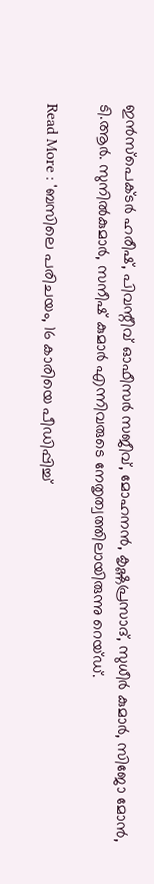ഇന്‍സ്‌പെക്ടര്‍ ഹരീഷ്, പിവന്റീവ് ഓഫീസര്‍ സജീവ്, മോഹനന്‍, കൃഷ്ണപ്രസാദ്, സുധീര്‍ കുമാര്‍, സിജോ മോന്‍, ടി.ആര്‍. സുനില്‍കുമാര്‍, സനീഷ് കുമാര്‍ എന്നിവരുടെ നേതൃത്വത്തിലായിരുന്നു റെയ്ഡ്.

Read More : 'ബസിലെ പരിചയം, 16 കാരിയെ പീഡിപ്പിച്ച്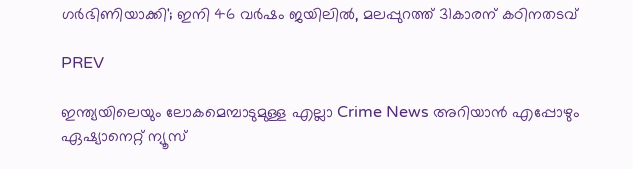ഗർഭിണിയാക്കി'; ഇനി 46 വര്‍ഷം ജയിലിൽ, മലപ്പുറത്ത് 31കാരന് കഠിനതടവ്

PREV

ഇന്ത്യയിലെയും ലോകമെമ്പാടുമുള്ള എല്ലാ Crime News അറിയാൻ എപ്പോഴും ഏഷ്യാനെറ്റ് ന്യൂസ്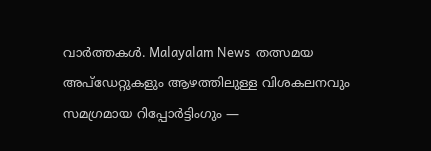വാർത്തകൾ. Malayalam News  തത്സമയ അപ്‌ഡേറ്റുകളും ആഴത്തിലുള്ള വിശകലനവും സമഗ്രമായ റിപ്പോർട്ടിംഗും —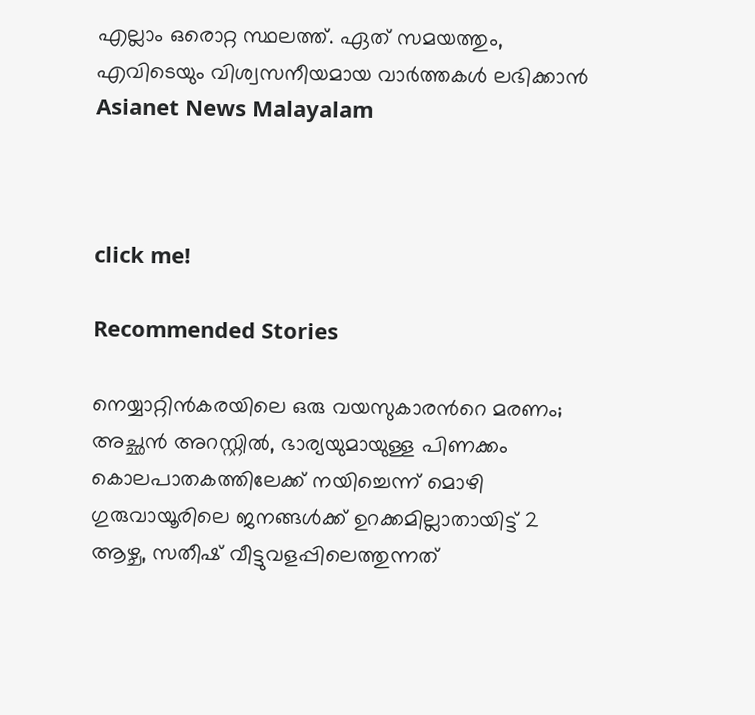എല്ലാം ഒരൊറ്റ സ്ഥലത്ത്. ഏത് സമയത്തും, എവിടെയും വിശ്വസനീയമായ വാർത്തകൾ ലഭിക്കാൻ Asianet News Malayalam



click me!

Recommended Stories

നെയ്യാറ്റിൻകരയിലെ ഒരു വയസുകാരന്‍റെ മരണം; അച്ഛൻ അറസ്റ്റിൽ, ഭാര്യയുമായുള്ള പിണക്കം കൊലപാതകത്തിലേക്ക് നയിച്ചെന്ന് മൊഴി
ഗുരുവായൂരിലെ ജനങ്ങൾക്ക് ഉറക്കമില്ലാതായിട്ട് 2 ആഴ്ച, സതീഷ് വീട്ടുവളപ്പിലെത്തുന്നത്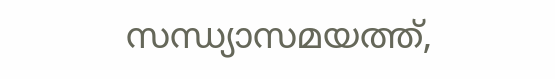സന്ധ്യാസമയത്ത്,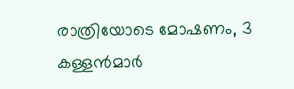രാത്രിയോടെ മോഷണം, 3 കള്ളൻമാർ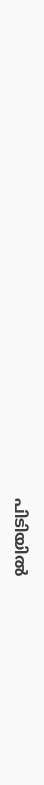പിടിയിൽ